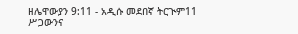ዘሌዋውያን 9:11 - አዲሱ መደበኛ ትርጒም11 ሥጋውንና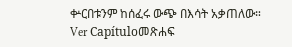ቍርበቱንም ከሰፈሩ ውጭ በእሳት አቃጠለው። Ver Capítuloመጽሐፍ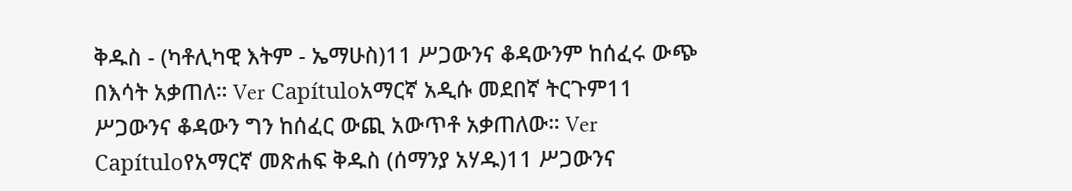ቅዱስ - (ካቶሊካዊ እትም - ኤማሁስ)11 ሥጋውንና ቆዳውንም ከሰፈሩ ውጭ በእሳት አቃጠለ። Ver Capítuloአማርኛ አዲሱ መደበኛ ትርጉም11 ሥጋውንና ቆዳውን ግን ከሰፈር ውጪ አውጥቶ አቃጠለው። Ver Capítuloየአማርኛ መጽሐፍ ቅዱስ (ሰማንያ አሃዱ)11 ሥጋውንና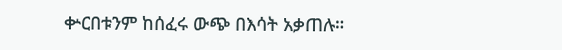ቍርበቱንም ከሰፈሩ ውጭ በእሳት አቃጠሉ።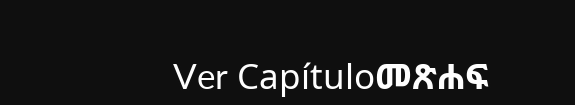Ver Capítuloመጽሐፍ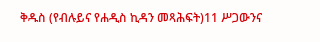ቅዱስ (የብሉይና የሐዲስ ኪዳን መጻሕፍት)11 ሥጋውንና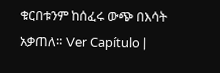ቁርበቱንም ከሰፈሩ ውጭ በእሳት አቃጠለ። Ver Capítulo |